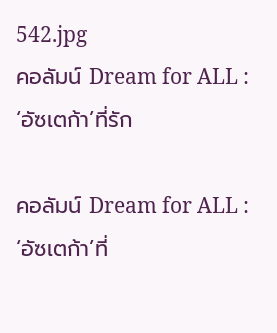542.jpg
คอลัมน์ Dream for ALL : ‘อัซเตก้า’ที่รัก

คอลัมน์ Dream for ALL : ‘อัซเตก้า’ที่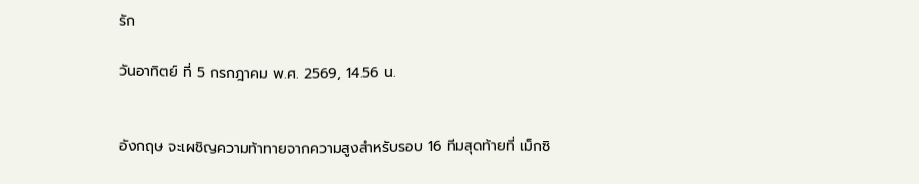รัก

วันอาทิตย์ ที่ 5 กรกฎาคม พ.ศ. 2569, 14.56 น.


อังกฤษ จะเผชิญความท้าทายจากความสูงสำหรับรอบ 16 ทีมสุดท้ายที่ เม็กซิ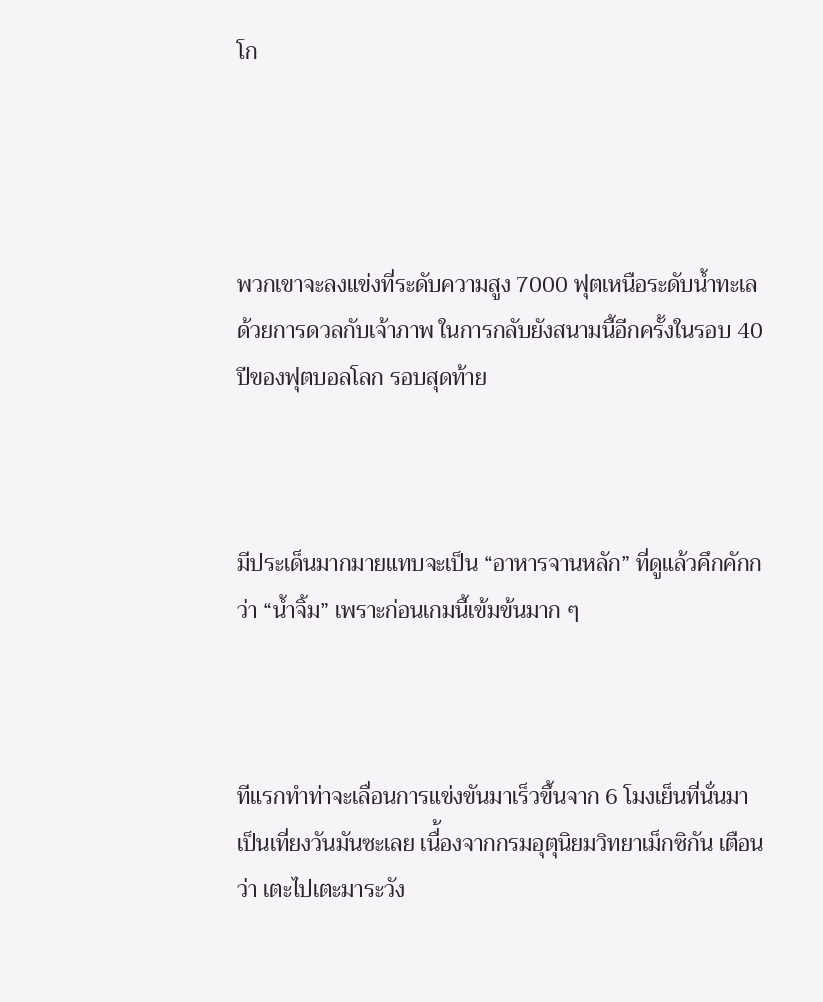โก




พวกเขาจะลงแข่งที่ระดับความสูง 7000 ฟุตเหนือระดับน้ำทะเล ด้วยการดวลกับเจ้าภาพ ในการกลับยังสนามนี้อีกครั้งในรอบ 40 ปีของฟุตบอลโลก รอบสุดท้าย



มีประเด็นมากมายแทบจะเป็น “อาหารจานหลัก” ที่ดูแล้วคึกคักกว่า “น้ำจิ้ม” เพราะก่อนเกมนี้เข้มข้นมาก ๆ



ทีแรกทำท่าจะเลื่อนการแข่งขันมาเร็วขึ้นจาก 6 โมงเย็นที่นั่นมาเป็นเที่ยงวันมันซะเลย เนื่้องจากกรมอุตุนิยมวิทยาเม็กซิกัน เตือนว่า เตะไปเตะมาระวัง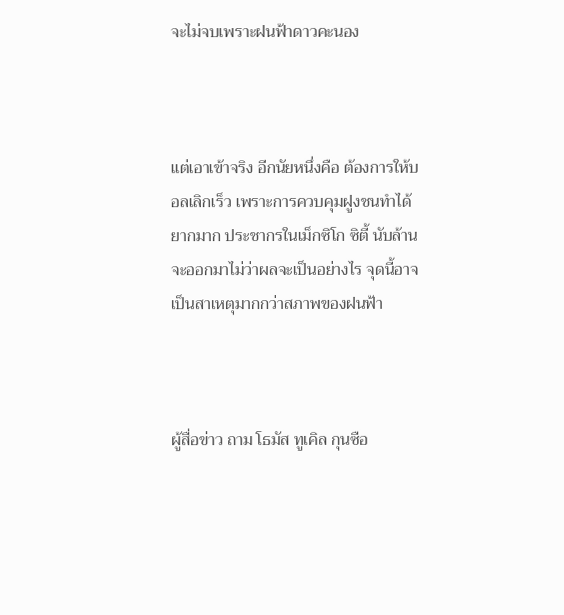จะไม่จบเพราะฝนฟ้าดาวคะนอง



แต่เอาเข้าจริง อีกนัยหนึ่งคือ ต้องการให้บอลเลิกเร็ว เพราะการควบคุมฝูงชนทำได้ยากมาก ประชากรในเม็กซิโก ซิตี้ นับล้านจะออกมาไม่ว่าผลจะเป็นอย่างไร จุดนี้อาจเป็นสาเหตุมากกว่าสภาพของฝนฟ้า



ผู้สื่อข่าว ถาม โธมัส ทูเคิล กุนซือ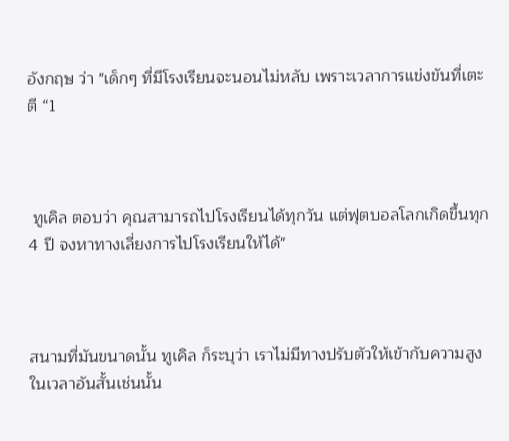อังกฤษ ว่า "เด็กๆ ที่มีโรงเรียนจะนอนไม่หลับ เพราะเวลาการแข่งขันที่เตะตี “1



 ทูเคิล ตอบว่า คุณสามารถไปโรงเรียนได้ทุกวัน แต่ฟุตบอลโลกเกิดขึ้นทุก 4 ปี จงหาทางเลี่ยงการไปโรงเรียนให้ได้"



สนามที่มันขนาดนั้น ทูเคิล ก็ระบุว่า เราไม่มีทางปรับตัวให้เข้ากับความสูงในเวลาอันสั้นเช่นนั้น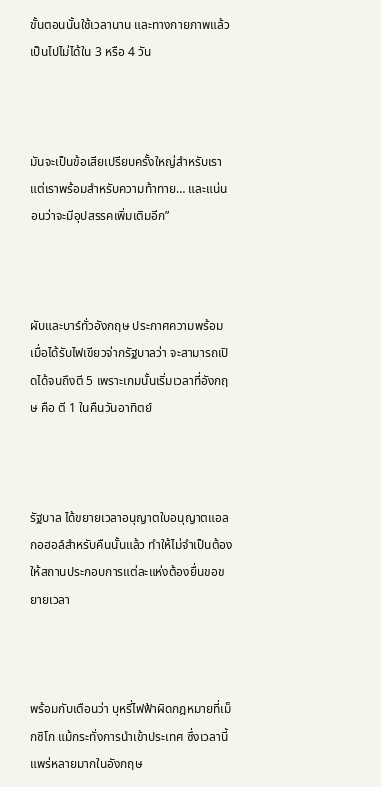ขั้นตอนนั้นใช้เวลานาน และทางกายภาพแล้วเป็นไปไม่ได้ใน 3 หรือ 4 วัน



มันจะเป็นข้อเสียเปรียบครั้งใหญ่สำหรับเรา แต่เราพร้อมสำหรับความท้าทาย… และแน่นอนว่าจะมีอุปสรรคเพิ่มเติมอีก”



ผับและบาร์ทั่วอังกฤษ ประกาศความพร้อมเมื่อได้รับไฟเขียวจ่ากรัฐบาลว่า จะสามารถเปิดได้จนถึงตี 5 เพราะเกมนั้นเริ่มเวลาที่อังกฤษ คือ ตี 1 ในคืนวันอาทิตย์



รัฐบาล ได้ขยายเวลาอนุญาตใบอนุญาตแอลกอฮอล์สำหรับคืนนั้นแล้ว ทำให้ไม่จำเป็นต้องให้สถานประกอบการแต่ละแห่งต้องยื่นขอขยายเวลา



พร้อมกับเตือนว่า บุหรี่ไฟฟ้าผิดกฎหมายที่เม็กซิโก แม้กระทั่งการนำเข้าประเทศ ซึ่งเวลานี้แพร่หลายมากในอังกฤษ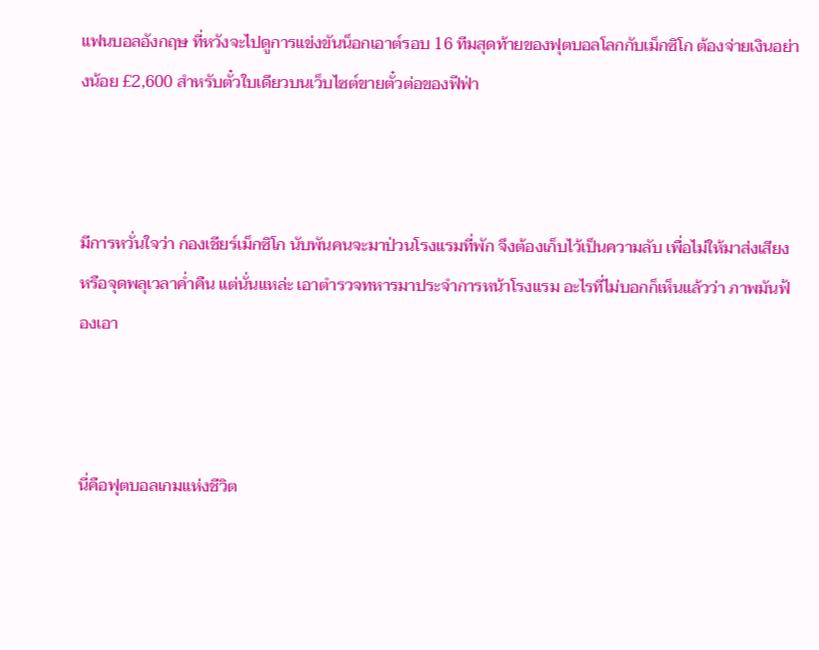แฟนบอลอังกฤษ ที่หวังจะไปดูการแข่งขันน็อกเอาต์รอบ 16 ทีมสุดท้ายของฟุตบอลโลกกับเม็กซิโก ต้องจ่ายเงินอย่างน้อย £2,600 สำหรับตั๋วใบเดียวบนเว็บไซต์ขายตั๋วต่อของฟีฟ่า



มีการหวั่นใจว่า กองเชียร์เม็กซิโก นับพันคนจะมาป่วนโรงแรมที่พัก จึงต้องเก็บไว้เป็นความลับ เพื่อไม่ให้มาส่งเสียง หรือจุดพลุเวลาค่ำคืน แต่นั่นแหล่ะ เอาตำรวจทหารมาประจำการหน้าโรงแรม อะไรที่ไม่บอกก็เห็นแล้วว่า ภาพมันฟ้องเอา



นี่คือฟุตบอลเกมแห่งชีวิต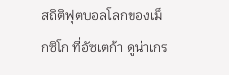สถิติฟุตบอลโลกของเม็กซิโก ที่อัซเตก้า ดูน่าเกร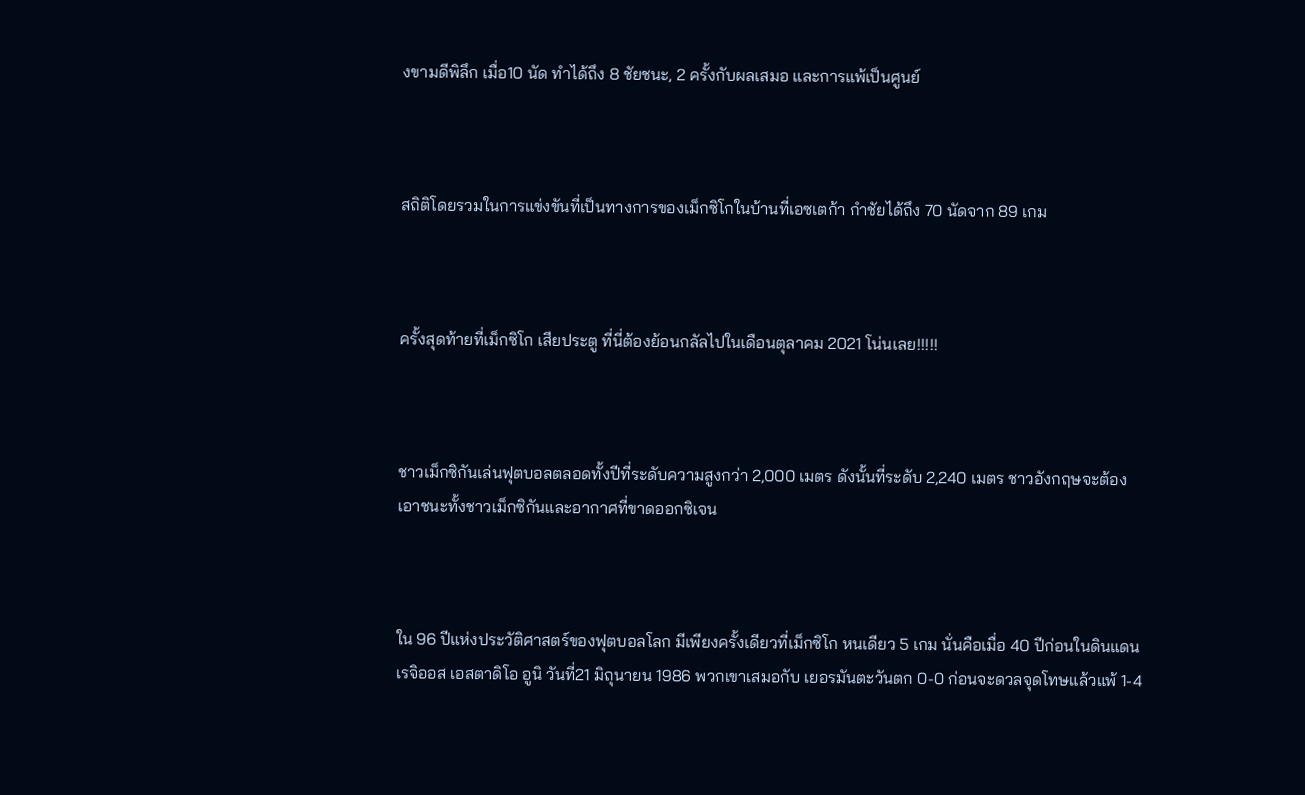งขามดีพิลึก เมื่อ10 นัด ทำได้ถึง 8 ชัยชนะ, 2 ครั้งกับผลเสมอ และการแพ้เป็นศูนย์



สถิติโดยรวมในการแข่งขันที่เป็นทางการของเม็กซิโกในบ้านที่เอซเตก้า กำชัยได้ถึง 70 นัดจาก 89 เกม



ครั้งสุดท้ายที่เม็กซิโก เสียประตู ที่นี่ต้องย้อนกลัลไปในเดือนตุลาคม 2021 โน่นเลย!!!!!



ชาวเม็กซิกันเล่นฟุตบอลตลอดทั้งปีที่ระดับความสูงกว่า 2,000 เมตร ดังนั้นที่ระดับ 2,240 เมตร ชาวอังกฤษจะต้องเอาชนะทั้งชาวเม็กซิกันและอากาศที่ขาดออกซิเจน



ใน 96 ปีแห่งประวัติศาสตร์ของฟุตบอลโลก มีเพียงครั้งเดียวที่เม็กซิโก หนเดียว 5 เกม นั่นคือเมื่อ 40 ปีก่อนในดินแดนเรจิออส เอสตาดิโอ อูนิ วันที่21 มิถุนายน 1986 พวกเขาเสมอกับ เยอรมันตะวันตก 0-0 ก่อนจะดวลจุดโทษแล้วแพ้ 1-4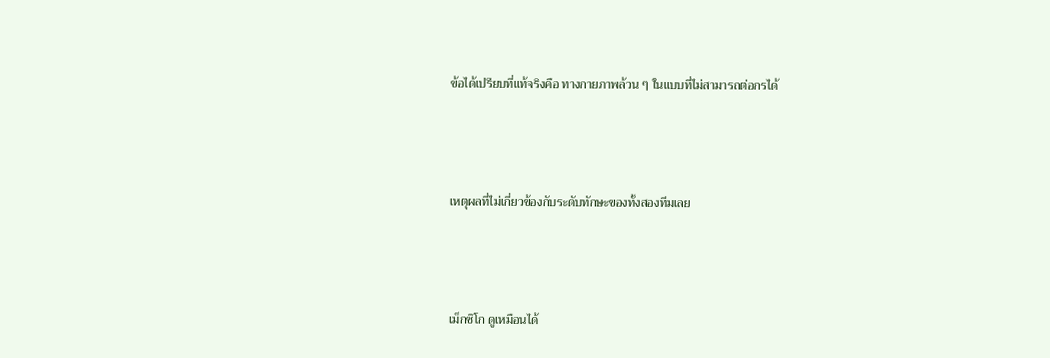ข้อได้เปรียบที่แท้จริงคือ ทางกายภาพล้วน ๆ ในแบบที่ไม่สามารถต่อกรได้



เหตุผลที่ไม่เกี่ยวข้องกับระดับทักษะของทั้งสองทีมเลย



เม็กซิโก ดูเหมือนได้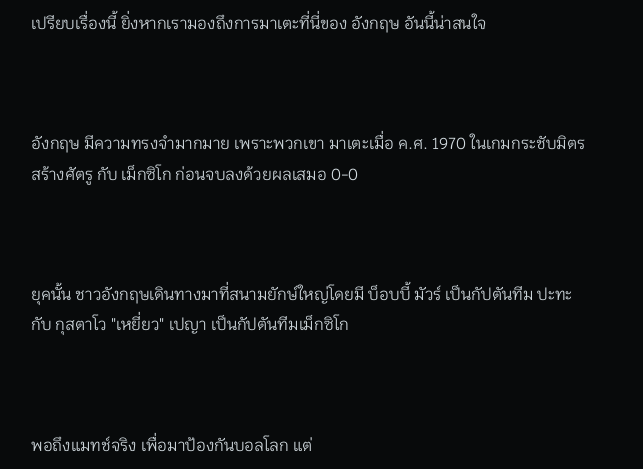เปรียบเรื่องนี้ ยิ่งหากเรามองถึงการมาเตะที่นี่ของ อังกฤษ อันนี้น่าสนใจ



อังกฤษ มีความทรงจำมากมาย เพราะพวกเขา มาเตะเมื่อ ค.ศ. 1970 ในเกมกระชับมิตรสร้างศัตรู กับ เม็กซิโก ก่อนจบลงด้วยผลเสมอ 0-0



ยุคนั้น ชาวอังกฤษเดินทางมาที่สนามยักษ์ใหญ่โดยมี บ็อบบี้ มัวร์ เป็นกัปตันทีม ปะทะกับ กุสตาโว "เหยี่ยว" เปญา เป็นกัปตันทีมเม็กซิโก



พอถึงแมทช์จริง เพื่อมาป้องกันบอลโลก แต่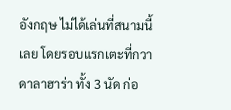อังกฤษ ไม่ได้เล่นที่สนามนี้เลย โดยรอบแรกเตะที่กวาดาลาฮาร่า ทั้ง 3 นัด ก่อ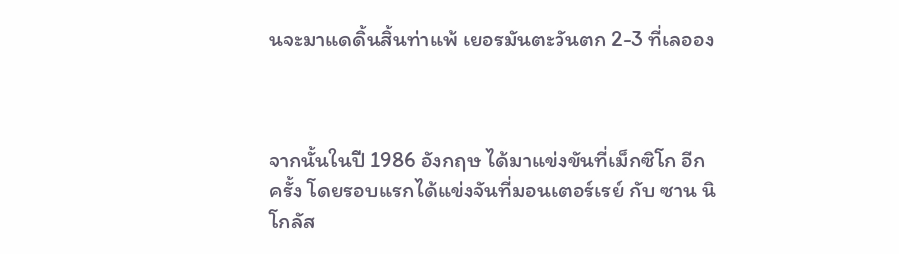นจะมาแดดิ้นสิ้นท่าแพ้ เยอรมันตะวันตก 2-3 ที่เลออง



จากนั้นในปี 1986 อังกฤษ ได้มาแข่งขันที่เม็กซิโก อีกครั้ง โดยรอบแรกได้แข่งจันที่มอนเตอร์เรย์ กับ ซาน นิโกลัส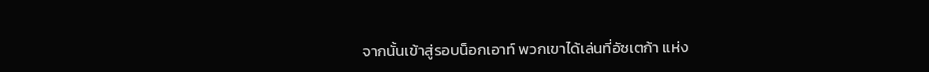จากนั้นเข้าสู่รอบน็อกเอาท์ พวกเขาได้เล่นที่อัซเตก้า แห่ง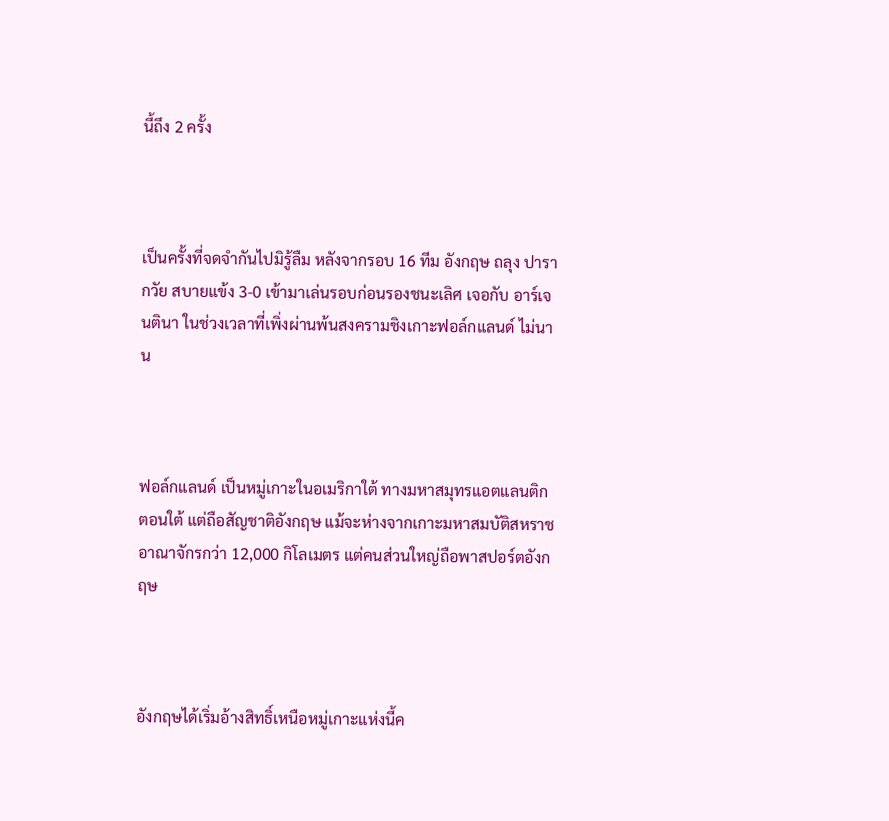นี้ถึง 2 ครั้ง



เป็นครั้งที่จดจำกันไปมิรู้ลืม หลังจากรอบ 16 ทีม อังกฤษ ถลุง ปารากวัย สบายแข้ง 3-0 เข้ามาเล่นรอบก่อนรองชนะเลิศ เจอกับ อาร์เจนตินา ในช่วงเวลาที่เพิ่งผ่านพ้นสงครามชิงเกาะฟอล์กแลนด์ ไม่นาน



ฟอล์กแลนด์ เป็นหมู่เกาะในอเมริกาใต้ ทางมหาสมุทรแอตแลนติกตอนใต้ แต่ถือสัญชาติอังกฤษ แม้จะห่างจากเกาะมหาสมบัติสหราชอาณาจักรกว่า 12,000 กิโลเมตร แต่คนส่วนใหญ่ถือพาสปอร์ตอังกฤษ



อังกฤษได้เริ่มอ้างสิทธิ์เหนือหมู่เกาะแห่งนี้ค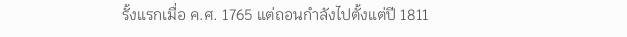รั้งแรกเมื่อ ค.ศ. 1765 แต่ถอนกำลังไปตั้งแต่ปี 1811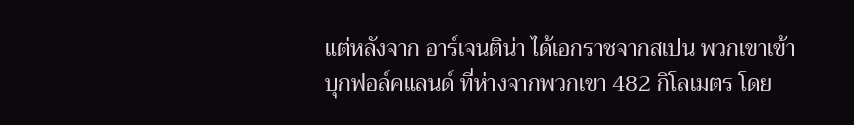แต่หลังจาก อาร์เจนติน่า ได้เอกราชจากสเปน พวกเขาเข้าบุกฟอล์คแลนด์ ที่ห่างจากพวกเขา 482 กิโลเมตร โดย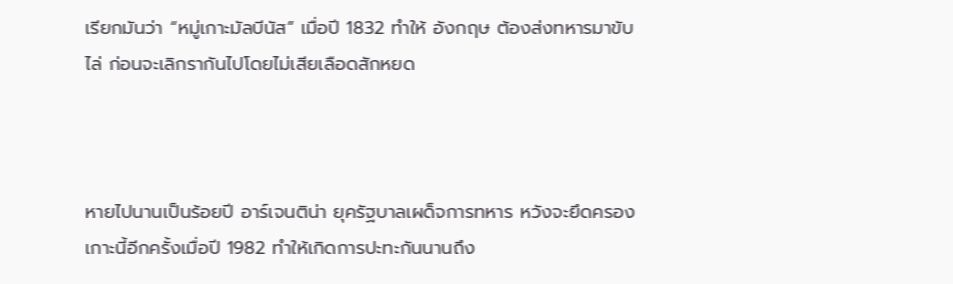เรียกมันว่า “หมู่เกาะมัลบีนัส” เมื่อปี 1832 ทำให้ อังกฤษ ต้องส่งทหารมาขับไล่ ก่อนจะเลิกรากันไปโดยไม่เสียเลือดสักหยด



หายไปนานเป็นร้อยปี อาร์เจนติน่า ยุครัฐบาลเผด็จการทหาร หวังจะยึดครองเกาะนี้อีกครั้งเมื่อปี 1982 ทำให้เกิดการปะทะกันนานถึง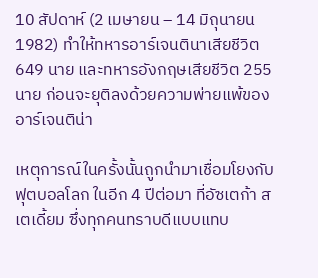10 สัปดาห์ (2 เมษายน – 14 มิถุนายน 1982) ทำให้ทหารอาร์เจนตินาเสียชีวิต 649 นาย และทหารอังกฤษเสียชีวิต 255 นาย ก่อนจะยุติลงด้วยความพ่ายแพ้ของอาร์เจนติน่า

เหตุการณ์ในครั้งนั้นถูกนำมาเชื่อมโยงกับฟุตบอลโลก ในอีก 4 ปีต่อมา ที่อัซเตก้า สเตเดี้ยม ซึ่งทุกคนทราบดีแบบแทบ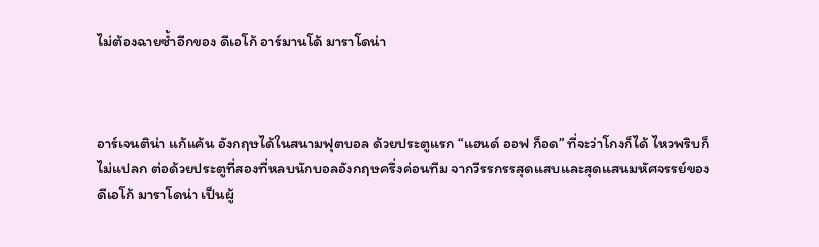ไม่ต้องฉายซ้ำอีกของ ดีเอโก้ อาร์มานโด้ มาราโดน่า



อาร์เจนติน่า แก้แค้น อังกฤษได้ในสนามฟุตบอล ด้วยประตูแรก “แฮนด์ ออฟ ก็อด” ที่จะว่าโกงก็ได้ ไหวพริบก็ไม่แปลก ต่อด้วยประตูที่สองที่หลบนักบอลอังกฤษครึ่งค่อนทีม จากวีรรกรรสุดแสบและสุดแสนมหัศจรรย์ของ ดีเอโก้ มาราโดน่า เป็นผู้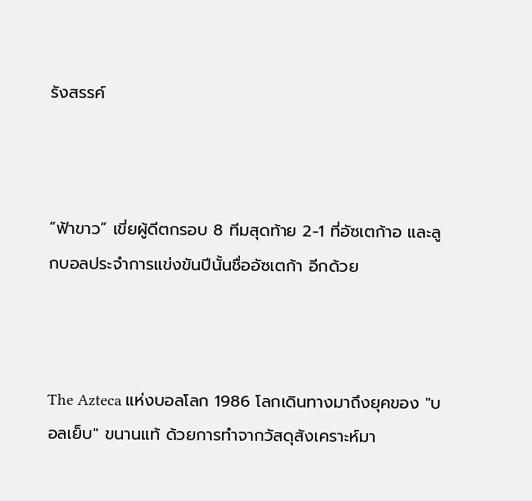รังสรรค์



“ฟ้าขาว” เขี่ยผู้ดีตกรอบ 8 ทีมสุดท้าย 2-1 ที่อัซเตก้าอ และลูกบอลประจำการแข่งขันปีนั้นชื่ออัซเตก้า อีกด้วย



The Azteca แห่งบอลโลก 1986 โลกเดินทางมาถึงยุคของ "บอลเย็บ" ขนานแท้ ด้วยการทำจากวัสดุสังเคราะห์มา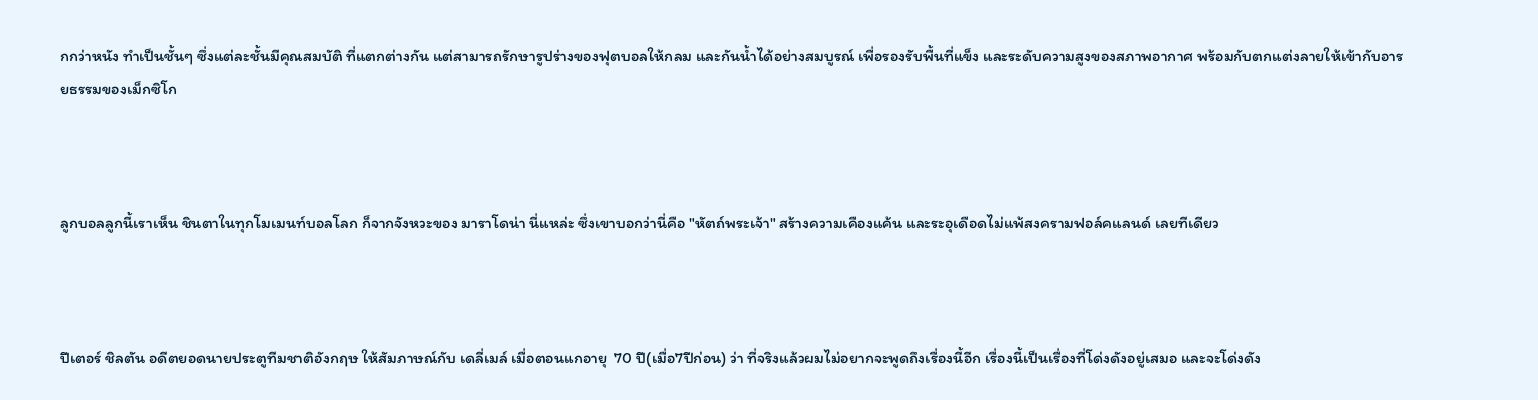กกว่าหนัง ทำเป็นชั้นๆ ซึ่งแต่ละชั้นมีคุณสมบัติ ที่แตกต่างกัน แต่สามารถรักษารูปร่างของฟุตบอลให้กลม และกันน้ำได้อย่างสมบูรณ์ เพื่อรองรับพื้นที่แข็ง และระดับความสูงของสภาพอากาศ พร้อมกับตกแต่งลายให้เข้ากับอารยธรรมของเม็กซิโก



ลูกบอลลูกนี้เราเห็น ชินตาในทุกโมเมนท์บอลโลก ก็จากจังหวะของ มาราโดน่า นี่แหล่ะ ซึ่งเขาบอกว่านี่คือ "หัตถ์พระเจ้า" สร้างความเคืองแค้น และระอุเดือดไม่แพ้สงครามฟอล์คแลนด์ เลยทีเดียว



ปีเตอร์ ชิลตัน อดีตยอดนายประตูทีมชาติอังกฤษ ให้สัมภาษณ์กับ เดลี่เมล์ เมื่อตอนแกอายุ  70 ปี(เมื่อ7ปีก่อน) ว่า ที่จริงแล้วผมไม่อยากจะพูดถึงเรื่องนี้อีก เรื่องนี้เป็นเรื่องที่โด่งดังอยู่เสมอ และจะโด่งดัง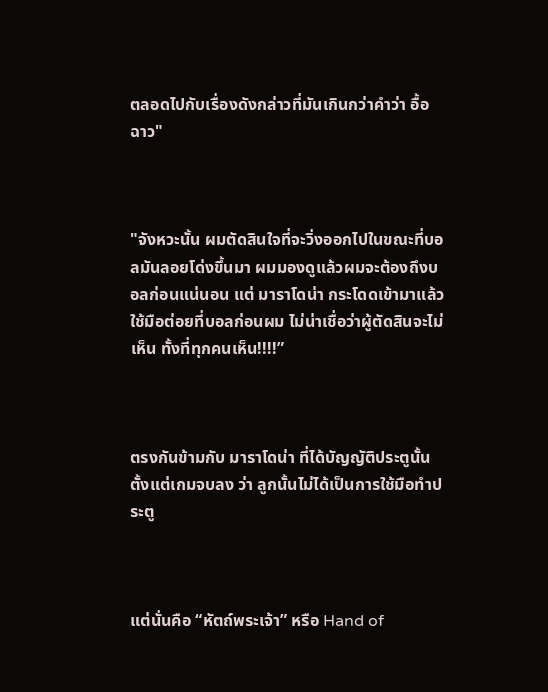ตลอดไปกับเรื่องดังกล่าวที่มันเกินกว่าคำว่า อื้อฉาว"



"จังหวะนั้น ผมตัดสินใจที่จะวิ่งออกไปในขณะที่บอลมันลอยโด่งขึ้นมา ผมมองดูแล้วผมจะต้องถึงบอลก่อนแน่นอน แต่ มาราโดน่า กระโดดเข้ามาแล้วใช้มือต่อยที่บอลก่อนผม ไม่น่าเชื่อว่าผู้ตัดสินจะไม่เห็น ทั้งที่ทุกคนเห็น!!!!”



ตรงกันข้ามกับ มาราโดน่า ที่ได้บัญญัติประตูนั้นตั้งแต่เกมจบลง ว่า ลูกนั้นไม่ได้เป็นการใช้มือทำประตู



แต่นั่นคือ “หัตถ์พระเจ้า” หรือ Hand of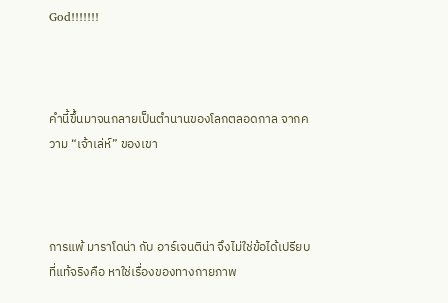God!!!!!!!



คำนี้ขึ้นมาจนกลายเป็นตำนานของโลกตลอดกาล จากความ “เจ้าเล่ห์” ของเขา



การแพ้ มาราโดน่า กับ อาร์เจนติน่า จึงไม่ใช่ข้อได้เปรียบที่แท้จริงคือ หาใช่เรื่องของทางกายภาพ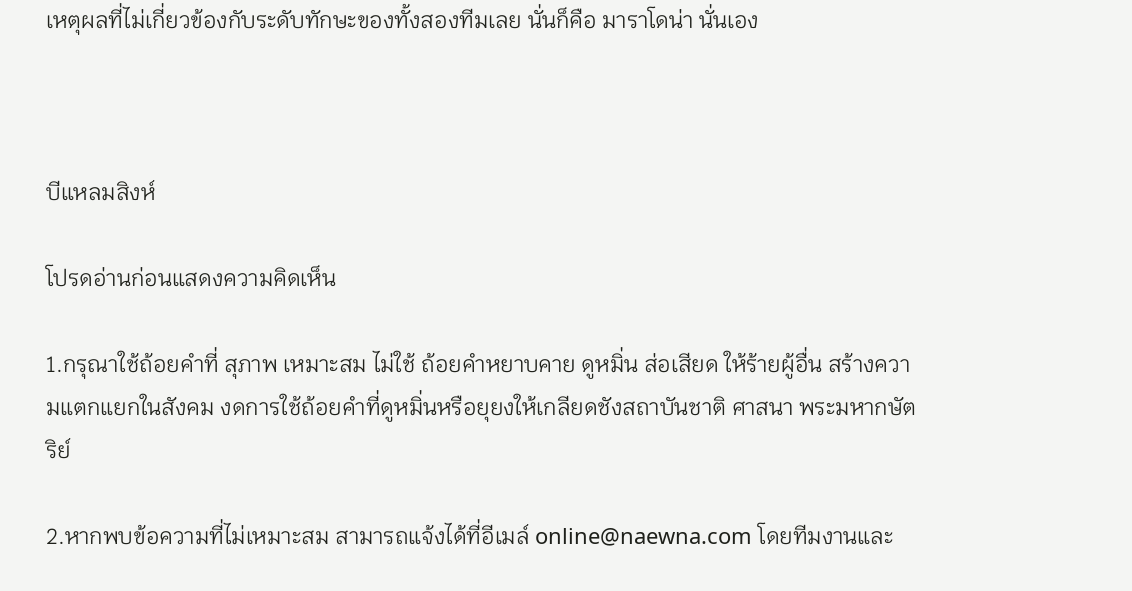เหตุผลที่ไม่เกี่ยวข้องกับระดับทักษะของทั้งสองทีมเลย นั่นก็คือ มาราโดน่า นั่นเอง



บีแหลมสิงห์

โปรดอ่านก่อนแสดงความคิดเห็น

1.กรุณาใช้ถ้อยคำที่ สุภาพ เหมาะสม ไม่ใช้ ถ้อยคำหยาบคาย ดูหมิ่น ส่อเสียด ให้ร้ายผู้อื่น สร้างความแตกแยกในสังคม งดการใช้ถ้อยคำที่ดูหมิ่นหรือยุยงให้เกลียดชังสถาบันชาติ ศาสนา พระมหากษัตริย์

2.หากพบข้อความที่ไม่เหมาะสม สามารถแจ้งได้ที่อีเมล์ online@naewna.com โดยทีมงานและ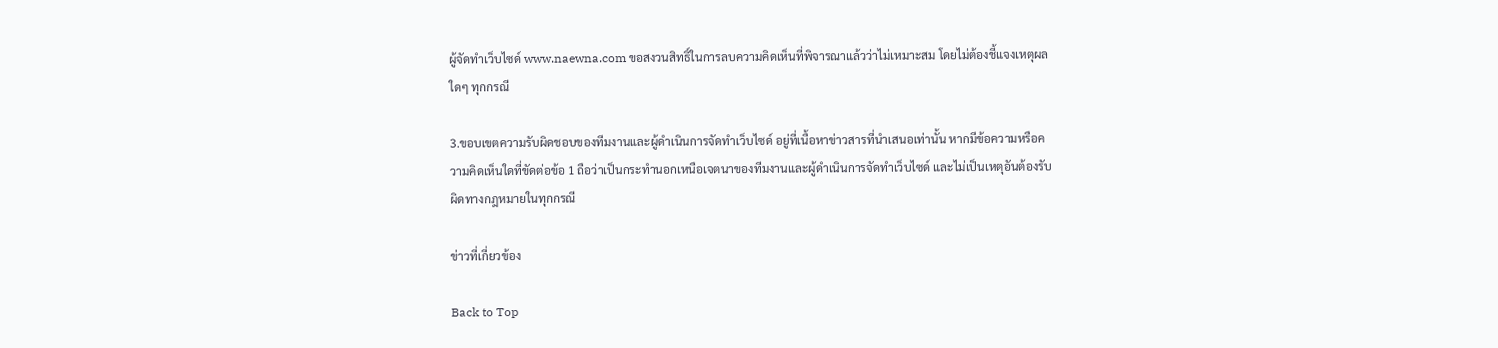ผู้จัดทำเว็บไซด์ www.naewna.com ขอสงวนสิทธิ์ในการลบความคิดเห็นที่พิจารณาแล้วว่าไม่เหมาะสม โดยไม่ต้องชี้แจงเหตุผลใดๆ ทุกกรณี

3.ขอบเขตความรับผิดชอบของทีมงานและผู้ดำเนินการจัดทำเว็บไซด์ อยู่ที่เนื้อหาข่าวสารที่นำเสนอเท่านั้น หากมีข้อความหรือความคิดเห็นใดที่ขัดต่อข้อ 1 ถือว่าเป็นกระทำนอกเหนือเจตนาของทีมงานและผู้ดำเนินการจัดทำเว็บไซด์ และไม่เป็นเหตุอันต้องรับผิดทางกฎหมายในทุกกรณี

ข่าวที่เกี่ยวข้อง

Back to Top